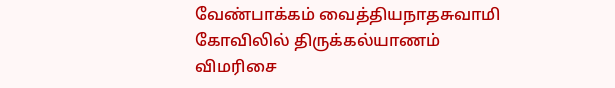வேண்பாக்கம் வைத்தியநாதசுவாமி கோவிலில் திருக்கல்யாணம் விமரிசை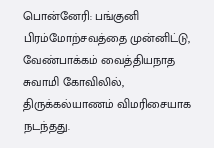பொன்னேரி: பங்குனி பிரம்மோற்சவத்தை முன்னிட்டு, வேண்பாக்கம் வைத்தியநாத சுவாமி கோவிலில், திருக்கல்யாணம் விமரிசையாக நடந்தது.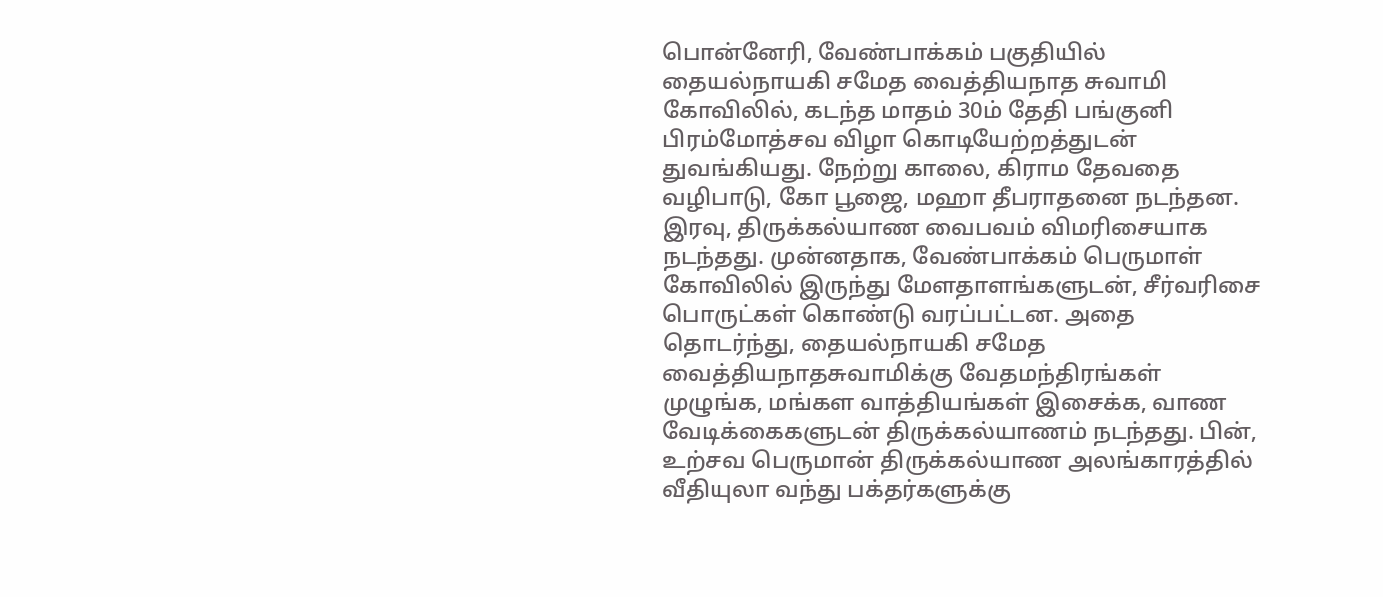பொன்னேரி, வேண்பாக்கம் பகுதியில் தையல்நாயகி சமேத வைத்தியநாத சுவாமி கோவிலில், கடந்த மாதம் 30ம் தேதி பங்குனி பிரம்மோத்சவ விழா கொடியேற்றத்துடன் துவங்கியது. நேற்று காலை, கிராம தேவதை வழிபாடு, கோ பூஜை, மஹா தீபராதனை நடந்தன. இரவு, திருக்கல்யாண வைபவம் விமரிசையாக நடந்தது. முன்னதாக, வேண்பாக்கம் பெருமாள் கோவிலில் இருந்து மேளதாளங்களுடன், சீர்வரிசை பொருட்கள் கொண்டு வரப்பட்டன. அதை தொடர்ந்து, தையல்நாயகி சமேத வைத்தியநாதசுவாமிக்கு வேதமந்திரங்கள் முழுங்க, மங்கள வாத்தியங்கள் இசைக்க, வாண வேடிக்கைகளுடன் திருக்கல்யாணம் நடந்தது. பின், உற்சவ பெருமான் திருக்கல்யாண அலங்காரத்தில் வீதியுலா வந்து பக்தர்களுக்கு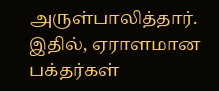அருள்பாலித்தார். இதில், ஏராளமான பக்தர்கள்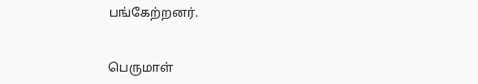பங்கேற்றனர்.


பெருமாள்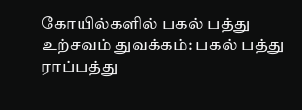கோயில்களில் பகல் பத்து உற்சவம் துவக்கம்: பகல் பத்து ராப்பத்து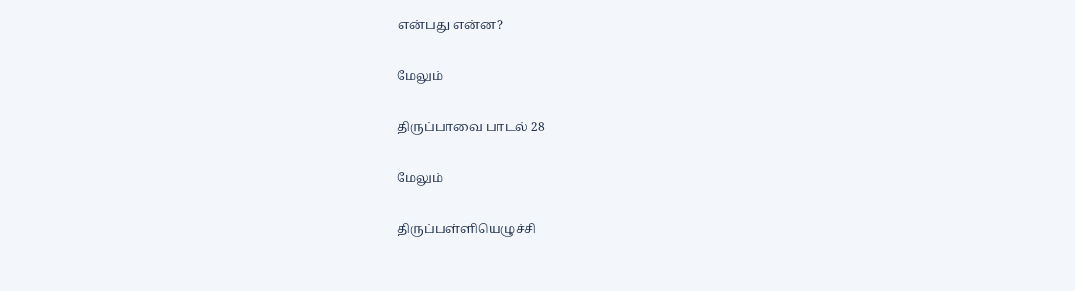என்பது என்ன?

மேலும்

திருப்பாவை பாடல் 28

மேலும்

திருப்பள்ளியெழுச்சி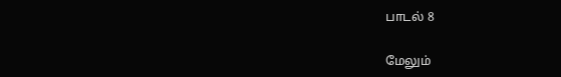பாடல் 8

மேலும்